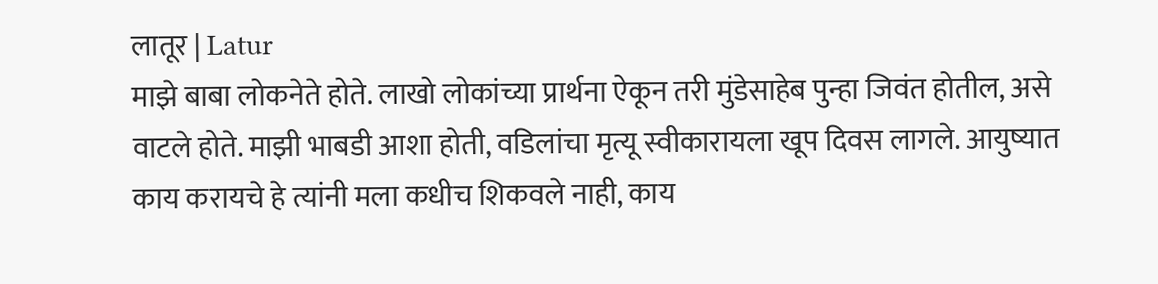लातूर | Latur
माझे बाबा लोकनेते होते. लाखो लोकांच्या प्रार्थना ऐकून तरी मुंडेसाहेब पुन्हा जिवंत होतील, असे वाटले होते. माझी भाबडी आशा होती, वडिलांचा मृत्यू स्वीकारायला खूप दिवस लागले. आयुष्यात काय करायचे हे त्यांनी मला कधीच शिकवले नाही, काय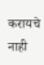करायचे नाही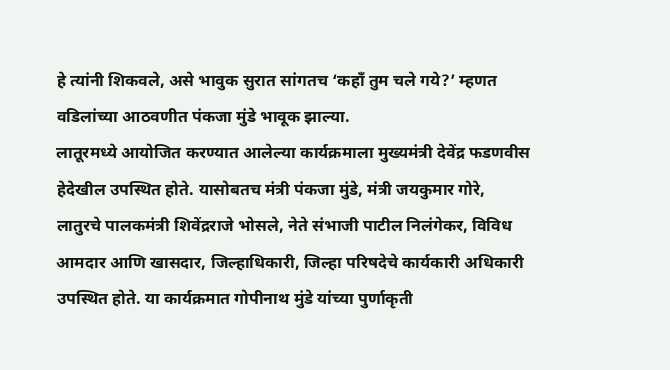हे त्यांनी शिकवले, असे भावुक सुरात सांगतच ‘कहाँ तुम चले गये?’ म्हणत वडिलांच्या आठवणीत पंकजा मुंडे भावूक झाल्या.
लातूरमध्ये आयोजित करण्यात आलेल्या कार्यक्रमाला मुख्यमंत्री देवेंद्र फडणवीस हेदेखील उपस्थित होते. यासोबतच मंत्री पंकजा मुंडे, मंत्री जयकुमार गोरे, लातुरचे पालकमंत्री शिवेंद्रराजे भोसले, नेते संभाजी पाटील निलंगेकर, विविध आमदार आणि खासदार, जिल्हाधिकारी, जिल्हा परिषदेचे कार्यकारी अधिकारी उपस्थित होते. या कार्यक्रमात गोपीनाथ मुंडे यांच्या पुर्णाकृती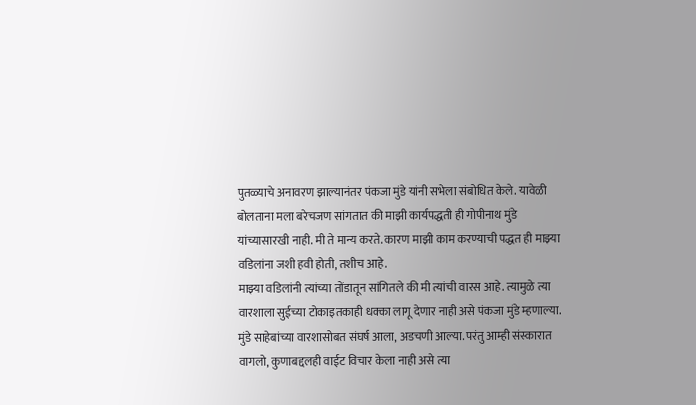पुतळ्याचे अनावरण झाल्यानंतर पंकजा मुंडे यांनी सभेला संबोधित केले. यावेळी बोलताना मला बरेचजण सांगतात की माझी कार्यपद्धती ही गोपीनाथ मुंडे यांच्यासारखी नाही. मी ते मान्य करते. कारण माझी काम करण्याची पद्धत ही माझ्या वडिलांना जशी हवी होती, तशीच आहे.
माझ्या वडिलांनी त्यांच्या तोंडातून सांगितले की मी त्यांची वारस आहे. त्यामुळे त्या वारशाला सुईच्या टोकाइतकाही धक्का लागू देणार नाही असे पंकजा मुंडे म्हणाल्या. मुंडे साहेबांच्या वारशासोबत संघर्ष आला, अडचणी आल्या. परंतु आम्ही संस्कारात वागलो, कुणाबद्दलही वाईट विचार केला नाही असे त्या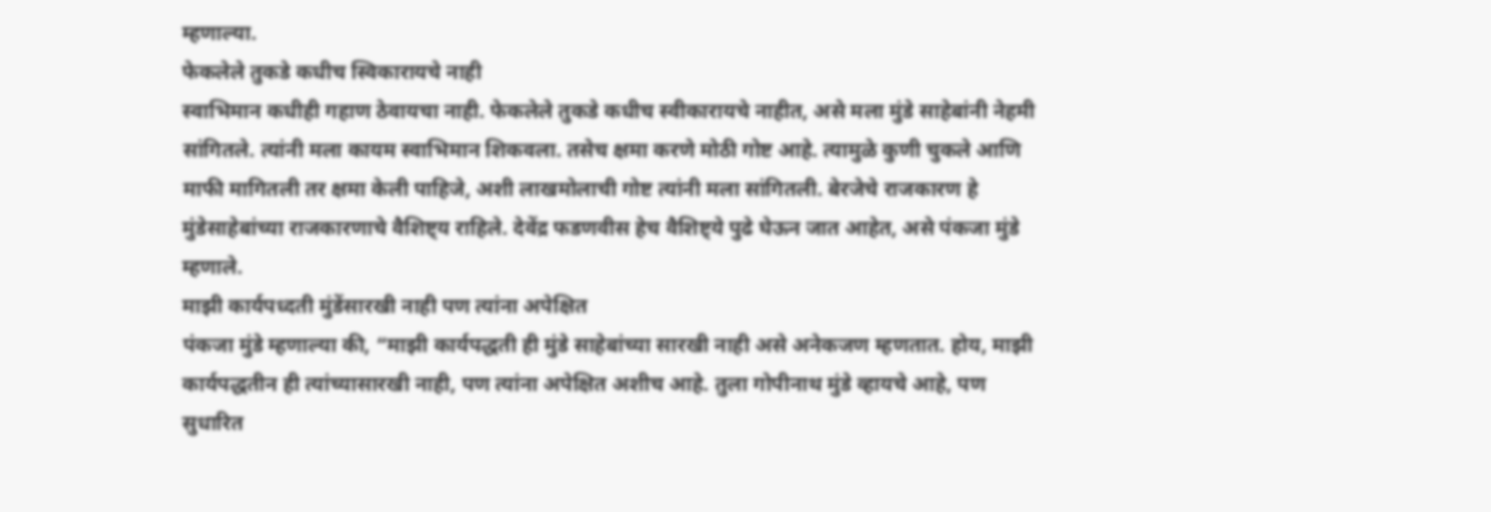म्हणाल्या.
फेकलेले तुकडे कधीच स्विकारायचे नाही
स्वाभिमान कधीही गहाण ठेवायचा नाही. फेकलेले तुकडे कधीच स्वीकारायचे नाहीत, असे मला मुंडे साहेबांनी नेहमी सांगितले. त्यांनी मला कायम स्वाभिमान शिकवला. तसेच क्षमा करणे मोठी गोष्ट आहे. त्यामुळे कुणी चुकले आणि माफी मागितली तर क्षमा केली पाहिजे, अशी लाखमोलाची गोष्ट त्यांनी मला सांगितली. बेरजेचे राजकारण हे मुंडेसाहेबांच्या राजकारणाचे वैशिष्ट्य राहिले. देवेंद्र फडणवीस हेच वैशिष्ट्ये पुढे घेऊन जात आहेत, असे पंकजा मुंडे म्हणाले.
माझी कार्यपध्दती मुंडेंसारखी नाही पण त्यांना अपेक्षित
पंकजा मुंडे म्हणाल्या की, “माझी कार्यपद्धती ही मुंडे साहेबांच्या सारखी नाही असे अनेकजण म्हणतात. होय, माझी कार्यपद्धतीन ही त्यांच्यासारखी नाही, पण त्यांना अपेक्षित अशीच आहे. तुला गोपीनाथ मुंडे व्हायचे आहे, पण सुधारित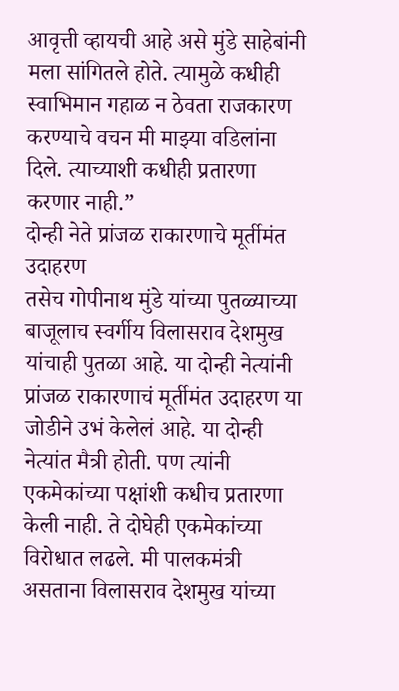आवृत्ती व्हायची आहे असे मुंडे साहेबांनी मला सांगितले होते. त्यामुळे कधीही स्वाभिमान गहाळ न ठेवता राजकारण करण्याचे वचन मी माझ्या वडिलांना दिले. त्याच्याशी कधीही प्रतारणा करणार नाही.”
दोन्ही नेते प्रांजळ राकारणाचे मूर्तीमंत उदाहरण
तसेच गोपीनाथ मुंडे यांच्या पुतळ्याच्या बाजूलाच स्वर्गीय विलासराव देशमुख यांचाही पुतळा आहे. या दोन्ही नेत्यांनी प्रांजळ राकारणाचं मूर्तीमंत उदाहरण या जोडीने उभं केलेलं आहे. या दोन्ही नेत्यांत मैत्री होती. पण त्यांनी एकमेकांच्या पक्षांशी कधीच प्रतारणा केली नाही. ते दोघेही एकमेकांच्या विरोधात लढले. मी पालकमंत्री असताना विलासराव देशमुख यांच्या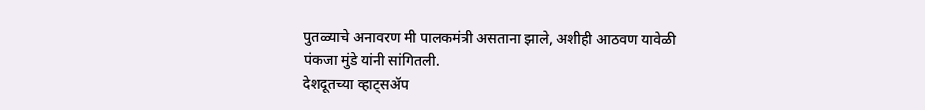पुतळ्याचे अनावरण मी पालकमंत्री असताना झाले, अशीही आठवण यावेळी पंकजा मुंडे यांनी सांगितली.
देशदूतच्या व्हाट्सॲप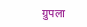ग्रुपला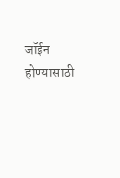जॉईन होण्यासाठी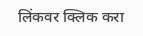लिंकवर क्लिक करा